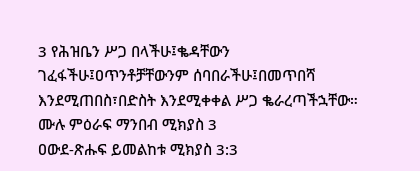3 የሕዝቤን ሥጋ በላችሁ፤ቈዳቸውን ገፈፋችሁ፤ዐጥንቶቻቸውንም ሰባበራችሁ፤በመጥበሻ እንደሚጠበስ፣በድስት እንደሚቀቀል ሥጋ ቈራረጣችኋቸው።
ሙሉ ምዕራፍ ማንበብ ሚክያስ 3
ዐውደ-ጽሑፍ ይመልከቱ ሚክያስ 3:3